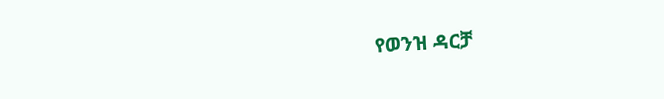የወንዝ ዳርቻ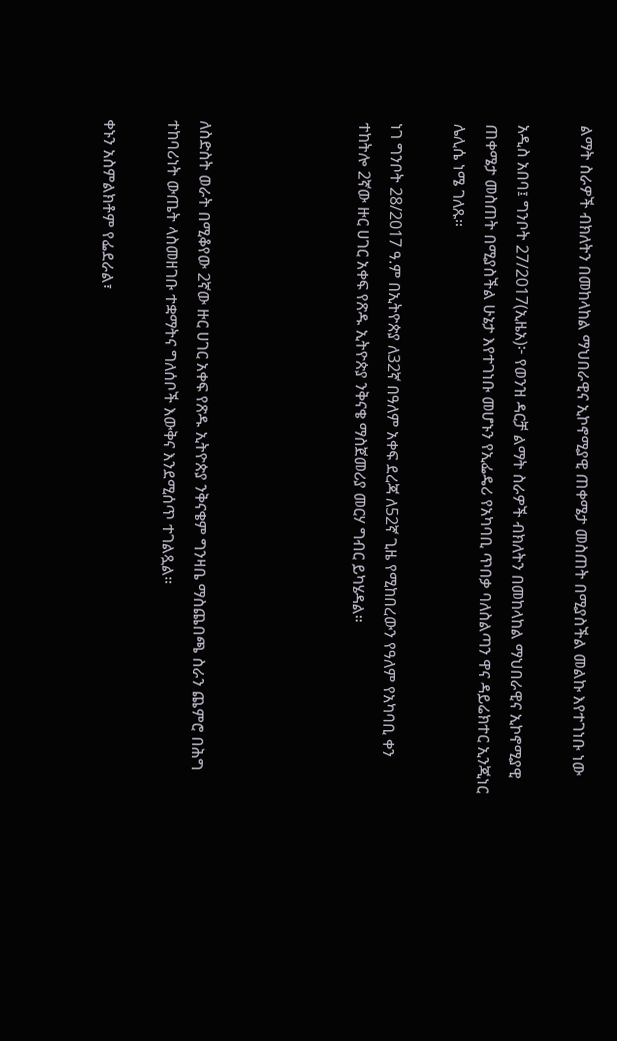ልማት ስራዎች ብክለትን በመከላከል ማህበራዊና ኢኮኖሚያዊ ጠቀሜታ መስጠት በሚያስችል መልኩ እየተገነቡ ነው

አዲስ አበባ፤ ግንቦት 27/2017(ኢዜአ)፦ የወንዝ ዳርቻ ልማት ስራዎች ብክለትን በመከላከል ማህበራዊና ኢኮኖሚያዊ ጠቀሜታ መስጠት በሚያስችል ሁኔታ እየተገነቡ መሆኑን የኢፌዴሪ የአካባቢ ጥበቃ ባለስልጣን ዋና ዳይሬክተር ኢንጂነር ሌሊሴ ነሜ ገለጹ።

ነገ ግንቦት 28/2017 ዓ.ም በኢትዮጵያ ለ32ኛ በዓለም አቀፍ ደረጃ ለ52ኛ ጊዜ የሚከበረውን የዓለም የአካባቢ ቀን ተከትሎ 2ኛው ዙር ሀገር አቀፍ የጽዱ ኢትዮጵያ ንቅናቄ ማስጀመሪያ መርሃ ግብር ይካሄዳል።




ለስድስት ወራት በሚቆየው 2ኛው ዙር ሀገር አቀፍ የጽዱ ኢትዮጵያ ንቅናቄም ግንዛቤ ማስጨበጫ ስራን ጨምሮ በሕግ ተከባሪነት ውጤት ላስመዘገቡ ተቋማትና ግለሰቦች እውቅና እንደሚሰጥ ተገልጿል።

ቀኑን አስምልክቶም የፌደራል፣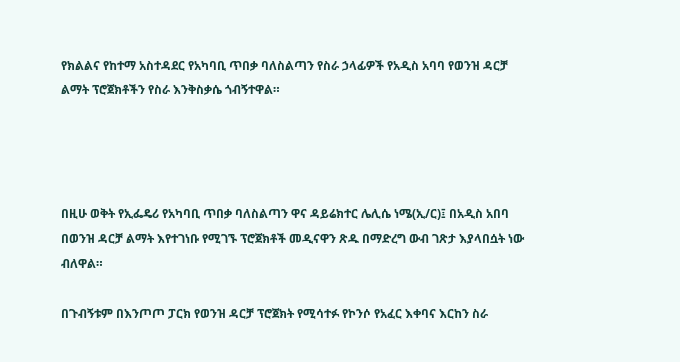የክልልና የከተማ አስተዳደር የአካባቢ ጥበቃ ባለስልጣን የስራ ኃላፊዎች የአዲስ አባባ የወንዝ ዳርቻ ልማት ፕሮጀክቶችን የስራ እንቅስቃሴ ጎብኝተዋል።




በዚሁ ወቅት የኢፌዴሪ የአካባቢ ጥበቃ ባለስልጣን ዋና ዳይሬክተር ሌሊሴ ነሜ(ኢ/ር)፤ በአዲስ አበባ በወንዝ ዳርቻ ልማት እየተገነቡ የሚገኙ ፕሮጀክቶች መዲናዋን ጽዱ በማድረግ ውብ ገጽታ እያላበሷት ነው ብለዋል።

በጉብኝቱም በእንጦጦ ፓርክ የወንዝ ዳርቻ ፕሮጀክት የሚሳተፉ የኮንሶ የአፈር እቀባና እርከን ስራ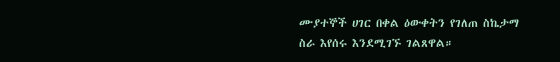ሙያተኞች ሀገር በቀል ዕውቀትን የገለጠ ስኬታማ ስራ እየሰሩ እንደሚገኙ ገልጸዋል።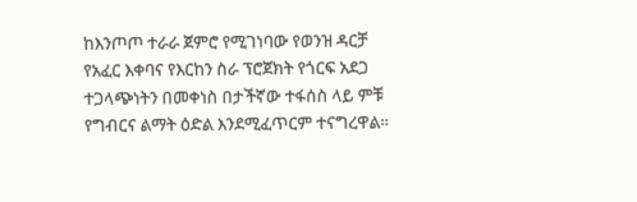ከእንጦጦ ተራራ ጀምሮ የሚገነባው የወንዝ ዳርቻ የአፈር እቀባና የእርከን ስራ ፕሮጀክት የጎርፍ አደጋ ተጋላጭነትን በመቀነስ በታችኛው ተፋሰስ ላይ ምቹ የግብርና ልማት ዕድል እንደሚፈጥርም ተናግረዋል።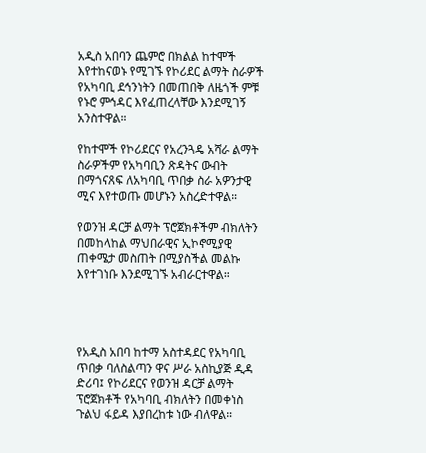አዲስ አበባን ጨምሮ በክልል ከተሞች እየተከናወኑ የሚገኙ የኮሪደር ልማት ስራዎች የአካባቢ ደኅንነትን በመጠበቅ ለዜጎች ምቹ የኑሮ ምኅዳር እየፈጠረላቸው እንደሚገኝ አንስተዋል።

የከተሞች የኮሪደርና የአረንጓዴ አሻራ ልማት ስራዎችም የአካባቢን ጽዳትና ውብት በማጎናጸፍ ለአካባቢ ጥበቃ ስራ አዎንታዊ ሚና እየተወጡ መሆኑን አስረድተዋል።

የወንዝ ዳርቻ ልማት ፕሮጀክቶችም ብክለትን በመከላከል ማህበራዊና ኢኮኖሚያዊ ጠቀሜታ መስጠት በሚያስችል መልኩ እየተገነቡ እንደሚገኙ አብራርተዋል።




የአዲስ አበባ ከተማ አስተዳደር የአካባቢ ጥበቃ ባለስልጣን ዋና ሥራ አስኪያጅ ዲዳ ድሪባ፤ የኮሪደርና የወንዝ ዳርቻ ልማት ፕሮጀክቶች የአካባቢ ብክለትን በመቀነስ ጉልህ ፋይዳ እያበረከቱ ነው ብለዋል።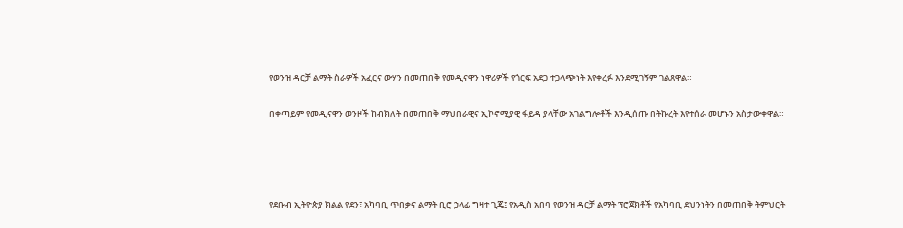የወንዝ ዳርቻ ልማት ስራዎች አፈርና ውሃን በመጠበቅ የመዲናዋን ነዋሪዎች የጎርፍ አደጋ ተጋላጭነት እየቀረፉ እንደሚገኝም ገልጸዋል።

በቀጣይም የመዲናዋን ወንዞች ከብክለት በመጠበቅ ማህበራዊና ኢኮኖሚያዊ ፋይዳ ያላቸው አገልግሎቶች እንዲሰጡ በትኩረት እየተሰራ መሆኑን አስታውቀዋል።




የደቡብ ኢትዮጵያ ክልል የደን፣ አካባቢ ጥበቃና ልማት ቢሮ ኃላፊ ግዛተ ጊጄ፤ የአዲስ አበባ የወንዝ ዳርቻ ልማት ፕሮጀክቶች የአካባቢ ደህንነትን በመጠበቅ ትምህርት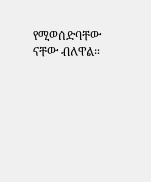የሚወሰድባቸው ናቸው ብለዋል።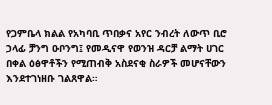የጋምቤላ ክልል የአካባቢ ጥበቃና አየር ንብረት ለውጥ ቢሮ ኃላፊ ቻንግ ዑቦንግ፤ የመዲናዋ የወንዝ ዳርቻ ልማት ሀገር በቀል ዕፅዋቶችን የሚጠብቅ አስደናቂ ስራዎች መሆናቸውን እንደተገነዘቡ ገልጸዋል።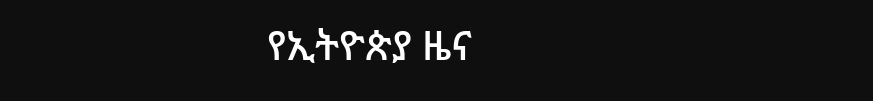የኢትዮጵያ ዜና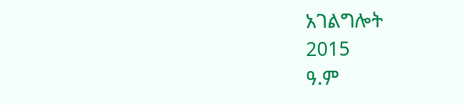አገልግሎት
2015
ዓ.ም